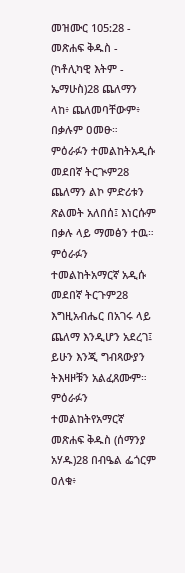መዝሙር 105:28 - መጽሐፍ ቅዱስ - (ካቶሊካዊ እትም - ኤማሁስ)28 ጨለማን ላከ፥ ጨለመባቸውም፥ በቃሉም ዐመፁ። ምዕራፉን ተመልከትአዲሱ መደበኛ ትርጒም28 ጨለማን ልኮ ምድሪቱን ጽልመት አለበሰ፤ እነርሱም በቃሉ ላይ ማመፅን ተዉ። ምዕራፉን ተመልከትአማርኛ አዲሱ መደበኛ ትርጉም28 እግዚአብሔር በአገሩ ላይ ጨለማ እንዲሆን አደረገ፤ ይሁን እንጂ ግብጻውያን ትእዛዞቹን አልፈጸሙም። ምዕራፉን ተመልከትየአማርኛ መጽሐፍ ቅዱስ (ሰማንያ አሃዱ)28 በብዔል ፌጎርም ዐለቁ፥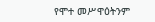የሞተ መሥዋዕትንም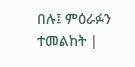በሉ፤ ምዕራፉን ተመልከት |